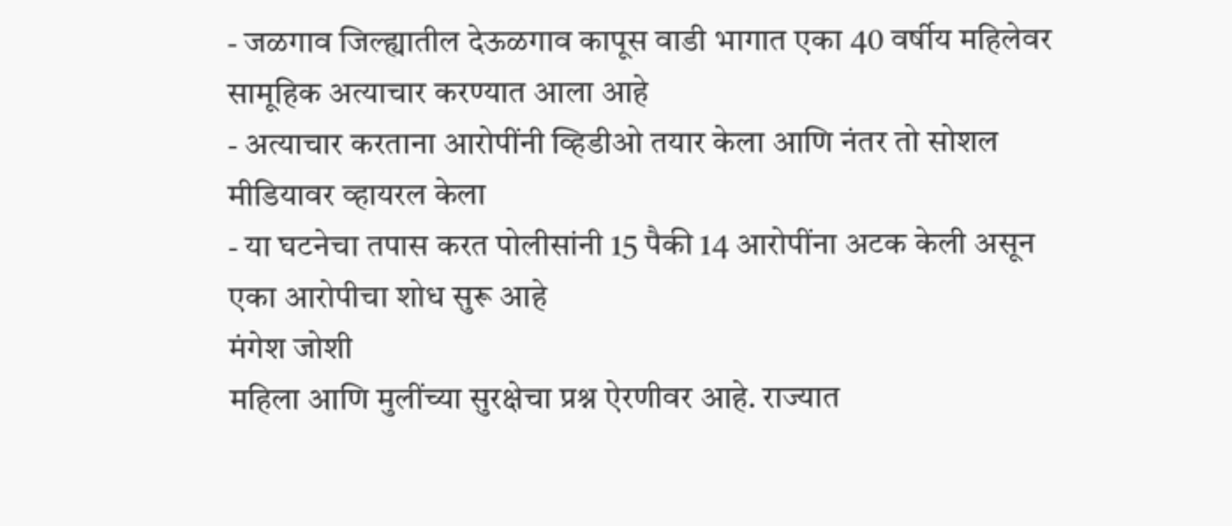- जळगाव जिल्ह्यातील देऊळगाव कापूस वाडी भागात एका 40 वर्षीय महिलेवर सामूहिक अत्याचार करण्यात आला आहे
- अत्याचार करताना आरोपींनी व्हिडीओ तयार केला आणि नंतर तो सोशल मीडियावर व्हायरल केला
- या घटनेचा तपास करत पोलीसांनी 15 पैकी 14 आरोपींना अटक केली असून एका आरोपीचा शोध सुरू आहे
मंगेश जोशी
महिला आणि मुलींच्या सुरक्षेचा प्रश्न ऐरणीवर आहे. राज्यात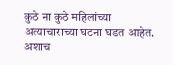कुठे ना कुठे महिलांच्या अत्याचाराच्या घटना घडत आहेत. अशाच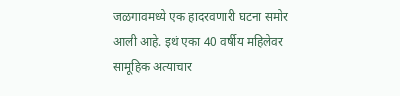जळगावमध्ये एक हादरवणारी घटना समोर आली आहे. इथं एका 40 वर्षीय महिलेवर सामूहिक अत्याचार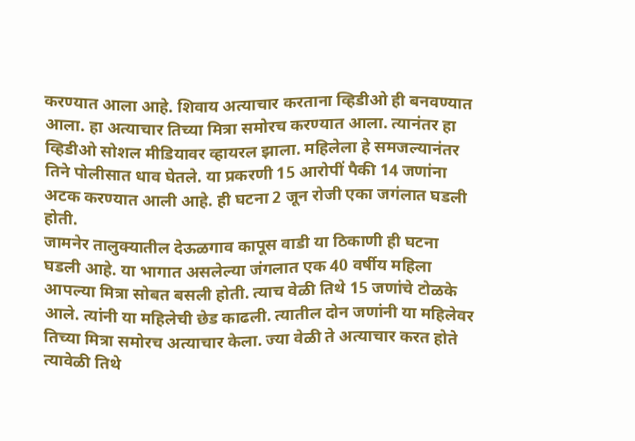करण्यात आला आहे. शिवाय अत्याचार करताना व्हिडीओ ही बनवण्यात आला. हा अत्याचार तिच्या मित्रा समोरच करण्यात आला. त्यानंतर हा व्हिडीओ सोशल मीडियावर व्हायरल झाला. महिलेला हे समजल्यानंतर तिने पोलीसात धाव घेतले. या प्रकरणी 15 आरोपीं पैकी 14 जणांना अटक करण्यात आली आहे. ही घटना 2 जून रोजी एका जगंलात घडली होती.
जामनेर तालुक्यातील देऊळगाव कापूस वाडी या ठिकाणी ही घटना घडली आहे. या भागात असलेल्या जंगलात एक 40 वर्षीय महिला आपल्या मित्रा सोबत बसली होती. त्याच वेळी तिथे 15 जणांचे टोळके आले. त्यांनी या महिलेची छेड काढली. त्यातील दोन जणांनी या महिलेवर तिच्या मित्रा समोरच अत्याचार केला. ज्या वेळी ते अत्याचार करत होते त्यावेळी तिथे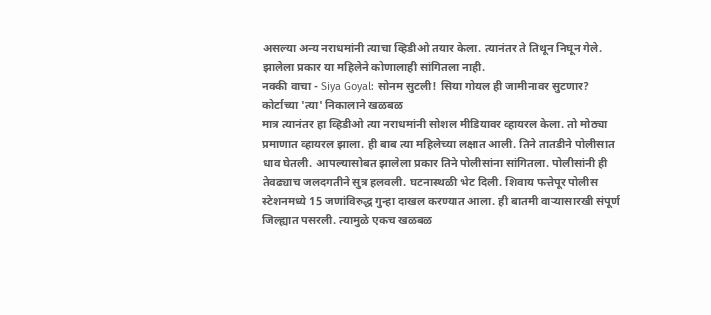असल्या अन्य नराधमांनी त्याचा व्हिडीओ तयार केला. त्यानंतर ते तिथून निघून गेले. झालेला प्रकार या महिलेने कोणालाही सांगितला नाही.
नक्की वाचा - Siya Goyal: सोनम सुटली! सिया गोयल ही जामीनावर सुटणार? कोर्टाच्या 'त्या' निकालाने खळबळ
मात्र त्यानंतर हा व्हिडीओ त्या नराधमांनी सोशल मीडियावर व्हायरल केला. तो मोठ्या प्रमाणात व्हायरल झाला. ही बाब त्या महिलेच्या लक्षात आली. तिने तातडीने पोलीसात धाव घेतली. आपल्यासोबत झालेला प्रकार तिने पोलीसांना सांगितला. पोलीसांनी ही तेवढ्याच जलदगतीने सुत्र हलवली. घटनास्थळी भेट दिली. शिवाय फत्तेपूर पोलीस स्टेशनमध्ये 15 जणांविरुद्ध गुन्हा दाखल करण्यात आला. ही बातमी वाऱ्यासारखी संपूर्ण जिल्ह्यात पसरली. त्यामुळे एकच खळबळ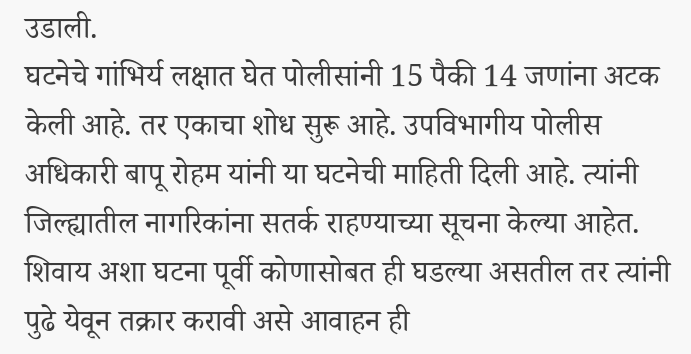उडाली.
घटनेचे गांभिर्य लक्षात घेत पोलीसांनी 15 पैकी 14 जणांना अटक केली आहे. तर एकाचा शोध सुरू आहे. उपविभागीय पोलीस अधिकारी बापू रोहम यांनी या घटनेची माहिती दिली आहे. त्यांनी जिल्ह्यातील नागरिकांना सतर्क राहण्याच्या सूचना केल्या आहेत. शिवाय अशा घटना पूर्वी कोणासोबत ही घडल्या असतील तर त्यांनी पुढे येवून तक्रार करावी असे आवाहन ही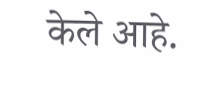केले आहे.